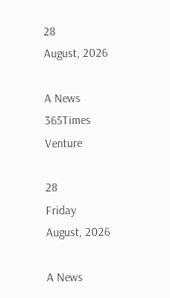28
August, 2026

A News 365Times Venture

28
Friday
August, 2026

A News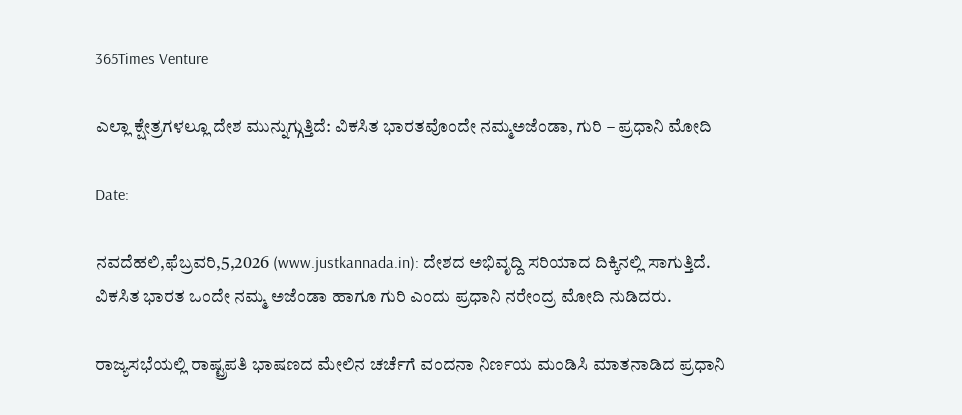365Times Venture

ಎಲ್ಲಾ ಕ್ಷೇತ್ರಗಳಲ್ಲೂ ದೇಶ ಮುನ್ನುಗ್ಗುತ್ತಿದೆ: ವಿಕಸಿತ ಭಾರತವೊಂದೇ ನಮ್ಮಅಜೆಂಡಾ, ಗುರಿ – ಪ್ರಧಾನಿ ಮೋದಿ

Date:

ನವದೆಹಲಿ,ಫೆಬ್ರವರಿ,5,2026 (www.justkannada.in): ದೇಶದ ಅಭಿವೃದ್ದಿ ಸರಿಯಾದ ದಿಕ್ಕಿನಲ್ಲಿ ಸಾಗುತ್ತಿದೆ.  ವಿಕಸಿತ ಭಾರತ ಒಂದೇ ನಮ್ಮ ಅಜೆಂಡಾ ಹಾಗೂ ಗುರಿ ಎಂದು ಪ್ರಧಾನಿ ನರೇಂದ್ರ ಮೋದಿ ನುಡಿದರು.

ರಾಜ್ಯಸಭೆಯಲ್ಲಿ ರಾಷ್ಟ್ರಪತಿ ಭಾಷಣದ ಮೇಲಿನ ಚರ್ಚೆಗೆ ವಂದನಾ ನಿರ್ಣಯ ಮಂಡಿಸಿ ಮಾತನಾಡಿದ ಪ್ರಧಾನಿ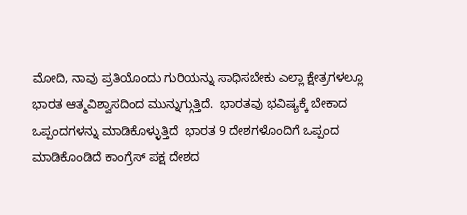ಮೋದಿ, ನಾವು ಪ್ರತಿಯೊಂದು ಗುರಿಯನ್ನು ಸಾಧಿಸಬೇಕು ಎಲ್ಲಾ ಕ್ಷೇತ್ರಗಳಲ್ಲೂ ಭಾರತ ಆತ್ಮವಿಶ್ವಾಸದಿಂದ ಮುನ್ನುಗ್ಗುತ್ತಿದೆ.  ಭಾರತವು ಭವಿಷ್ಯಕ್ಕೆ ಬೇಕಾದ ಒಪ್ಪಂದಗಳನ್ನು ಮಾಡಿಕೊಳ್ಳುತ್ತಿದೆ  ಭಾರತ 9 ದೇಶಗಳೊಂದಿಗೆ ಒಪ್ಪಂದ ಮಾಡಿಕೊಂಡಿದೆ ಕಾಂಗ್ರೆಸ್ ಪಕ್ಷ ದೇಶದ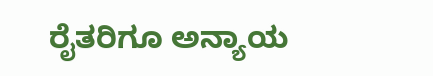ರೈತರಿಗೂ ಅನ್ಯಾಯ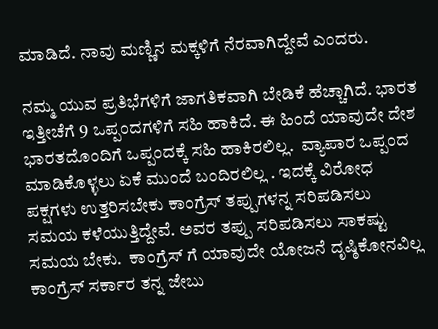ಮಾಡಿದೆ. ನಾವು ಮಣ್ಣಿನ ಮಕ್ಕಳಿಗೆ ನೆರವಾಗಿದ್ದೇವೆ ಎಂದರು.

ನಮ್ಮ ಯುವ ಪ್ರತಿಭೆಗಳಿಗೆ ಜಾಗತಿಕವಾಗಿ ಬೇಡಿಕೆ ಹೆಚ್ಚಾಗಿದೆ. ಭಾರತ ಇತ್ತೀಚೆಗೆ 9 ಒಪ್ಪಂದಗಳಿಗೆ ಸಹಿ ಹಾಕಿದೆ. ಈ ಹಿಂದೆ ಯಾವುದೇ ದೇಶ ಭಾರತದೊಂದಿಗೆ ಒಪ್ಪಂದಕ್ಕೆ ಸಹಿ ಹಾಕಿರಲಿಲ್ಲ.  ವ್ಯಾಪಾರ ಒಪ್ಪಂದ ಮಾಡಿಕೊಳ್ಳಲು ಏಕೆ ಮುಂದೆ ಬಂದಿರಲಿಲ್ಲ . ಇದಕ್ಕೆ ವಿರೋಧ ಪಕ್ಷಗಳು ಉತ್ತರಿಸಬೇಕು ಕಾಂಗ್ರೆಸ್ ತಪ್ಪುಗಳನ್ನ ಸರಿಪಡಿಸಲು ಸಮಯ ಕಳೆಯುತ್ತಿದ್ದೇವೆ. ಅವರ ತಪ್ಪು ಸರಿಪಡಿಸಲು ಸಾಕಷ್ಟು ಸಮಯ ಬೇಕು.  ಕಾಂಗ್ರೆಸ್ ಗೆ ಯಾವುದೇ ಯೋಜನೆ ದೃಷ್ಠಿಕೋನವಿಲ್ಲ ಕಾಂಗ್ರೆಸ್ ಸರ್ಕಾರ ತನ್ನ ಜೇಬು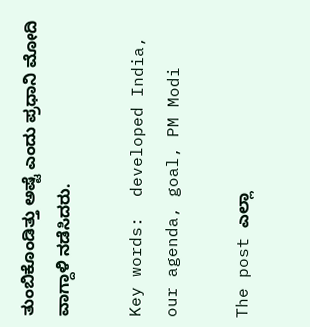ತುಂಬಿಕೊಂಡಿತ್ತು ಅಷ್ಟೆ ಎಂದು ಪ್ರಧಾನಿ ಮೋದಿ  ವಾಗ್ದಾಳಿ ನಡೆಸಿದರು.

Key words:  developed India, our agenda, goal, PM Modi

The post ಎಲ್ಲಾ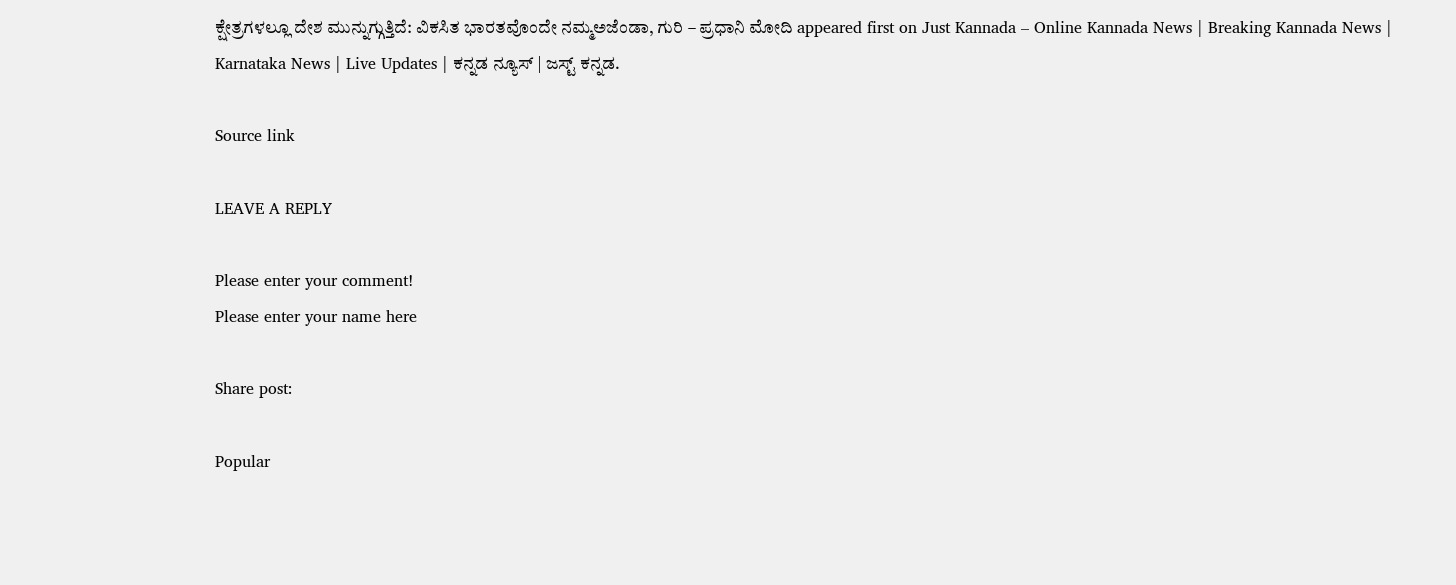ಕ್ಷೇತ್ರಗಳಲ್ಲೂ ದೇಶ ಮುನ್ನುಗ್ಗುತ್ತಿದೆ: ವಿಕಸಿತ ಭಾರತವೊಂದೇ ನಮ್ಮಅಜೆಂಡಾ, ಗುರಿ – ಪ್ರಧಾನಿ ಮೋದಿ appeared first on Just Kannada – Online Kannada News | Breaking Kannada News | Karnataka News | Live Updates | ಕನ್ನಡ ನ್ಯೂಸ್ | ಜಸ್ಟ್ ಕನ್ನಡ.

Source link

LEAVE A REPLY

Please enter your comment!
Please enter your name here

Share post:

Popular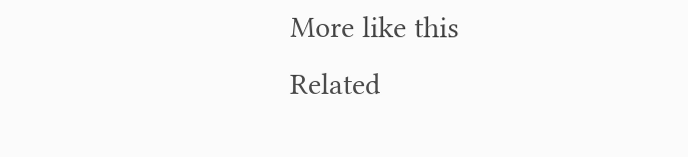More like this
Related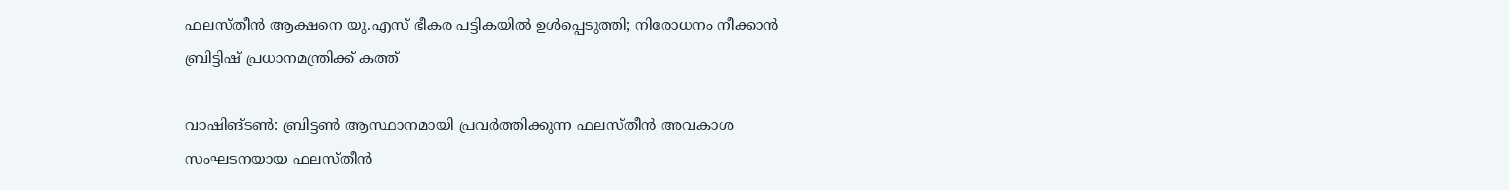ഫലസ്തീന്‍ ആക്ഷനെ യു.എസ് ഭീകര പട്ടികയില്‍ ഉള്‍പ്പെടുത്തി; നിരോധനം നീക്കാന്‍ ബ്രിട്ടിഷ് പ്രധാനമന്ത്രിക്ക് കത്ത്‌

വാഷിങ്ടണ്‍: ബ്രിട്ടണ്‍ ആസ്ഥാനമായി പ്രവര്‍ത്തിക്കുന്ന ഫലസ്തീന്‍ അവകാശ സംഘടനയായ ഫലസ്തീന്‍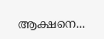ആക്ഷനെ...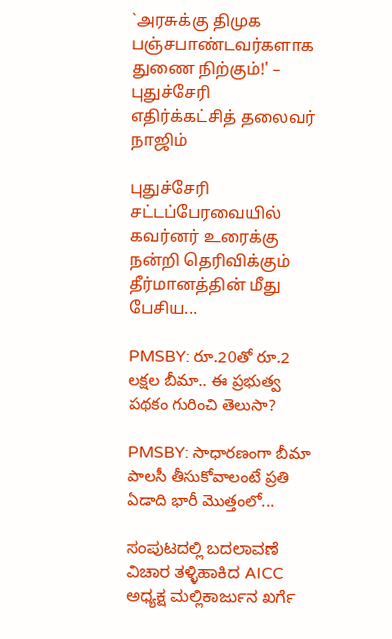`அரசுக்கு திமுக பஞ்சபாண்டவர்களாக துணை நிற்கும்!' – புதுச்சேரி எதிர்க்கட்சித் தலைவர் நாஜிம்

புதுச்சேரி சட்டப்பேரவையில் கவர்னர் உரைக்கு நன்றி தெரிவிக்கும் தீர்மானத்தின் மீது பேசிய...

PMSBY: రూ.20తో రూ.2 లక్షల బీమా.. ఈ ప్రభుత్వ పథకం గురించి తెలుసా?

PMSBY: సాధారణంగా బీమా పాలసీ తీసుకోవాలంటే ప్రతి ఏడాది భారీ మొత్తంలో...

ಸಂಪುಟದಲ್ಲಿ ಬದಲಾವಣೆ ವಿಚಾರ ತಳ್ಳಿಹಾಕಿದ AICC ಅಧ್ಯಕ್ಷ ಮಲ್ಲಿಕಾರ್ಜುನ ಖರ್ಗೆ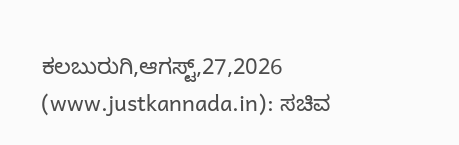ಕಲಬುರುಗಿ,ಆಗಸ್ಟ್,27,2026 (www.justkannada.in): ಸಚಿವ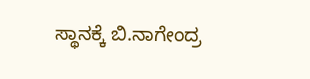ಸ್ಥಾನಕ್ಕೆ ಬಿ.ನಾಗೇಂದ್ರ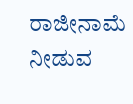ರಾಜೀನಾಮೆ ನೀಡುವ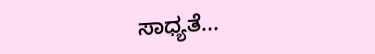ಸಾಧ್ಯತೆ...